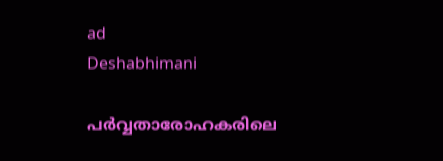ad
Deshabhimani

പർവ്വതാരോഹകരിലെ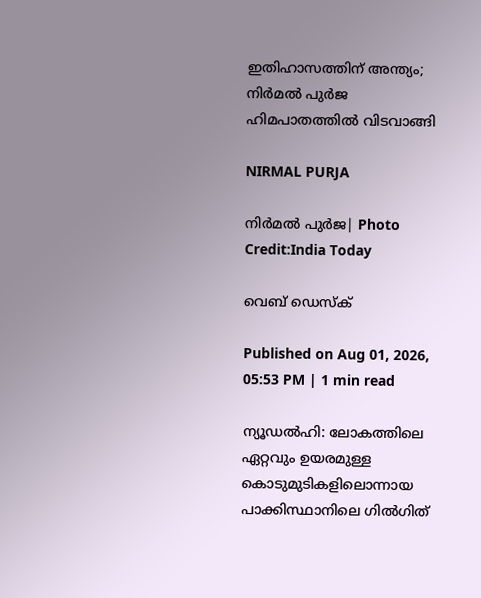ഇതിഹാസത്തിന് അന്ത്യം; നിർമൽ പുർജ ഹിമപാതത്തിൽ വിടവാങ്ങി

NIRMAL PURJA

നിർമൽ പുർജ| Photo Credit:India Today

വെബ് ഡെസ്ക്

Published on Aug 01, 2026, 05:53 PM | 1 min read

ന്യൂഡൽഹി: ലോകത്തിലെ ഏറ്റവും ഉയരമുള്ള കൊടുമുടികളിലൊന്നായ പാക്കിസ്ഥാനിലെ ഗിൽഗിത്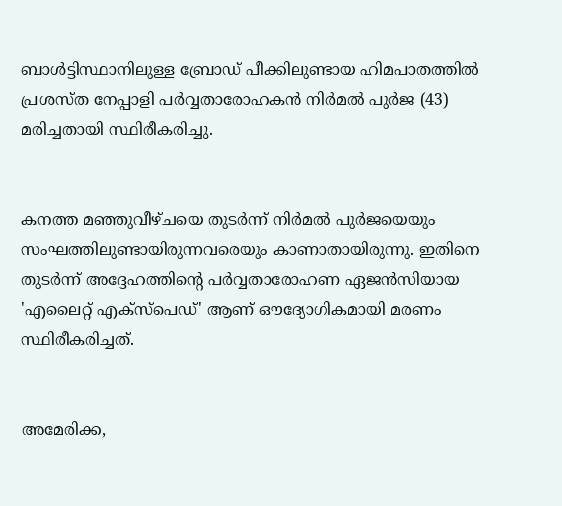ബാൾട്ടിസ്ഥാനിലുള്ള ബ്രോഡ് പീക്കിലുണ്ടായ ഹിമപാതത്തിൽ പ്രശസ്ത നേപ്പാളി പർവ്വതാരോഹകൻ നിർമൽ പുർജ (43) മരിച്ചതായി സ്ഥിരീകരിച്ചു.


കനത്ത മഞ്ഞുവീഴ്ചയെ തുടർന്ന് നിർമൽ പുർജയെയും സംഘത്തിലുണ്ടായിരുന്നവരെയും കാണാതായിരുന്നു. ഇതിനെ തുടർന്ന് അദ്ദേഹത്തിന്റെ പർവ്വതാരോഹണ ഏജൻസിയായ 'എലൈറ്റ് എക്സ്പെഡ്' ആണ് ഔദ്യോഗികമായി മരണം സ്ഥിരീകരിച്ചത്.


അമേരിക്ക,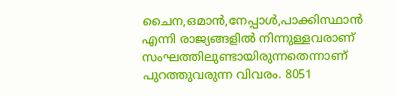ചൈന,ഒമാൻ,നേപ്പാൾ,പാക്കിസ്ഥാൻ എന്നി രാജ്യങ്ങളിൽ നിന്നുള്ളവരാണ് സംഘത്തിലുണ്ടായിരുന്നതെന്നാണ് പുറത്തുവരുന്ന വിവരം. 8051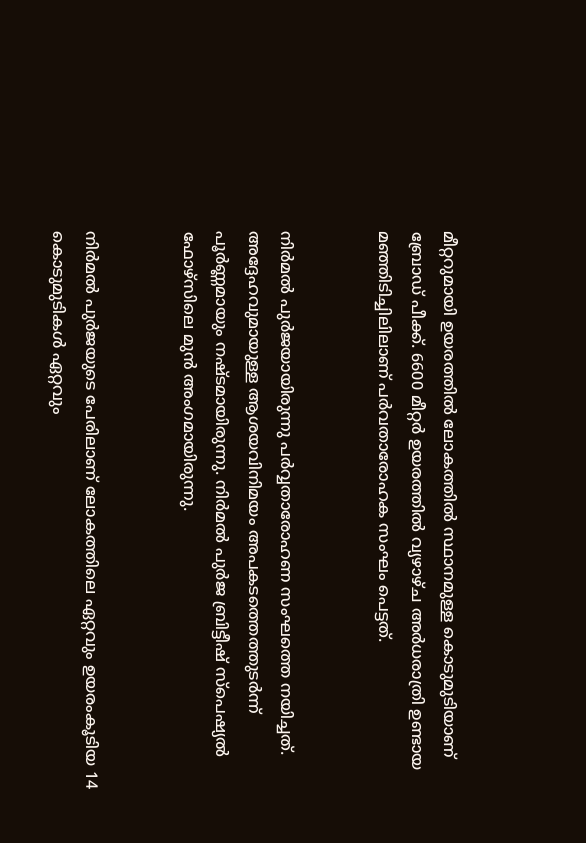മീറ്ററുമായി ഉയരത്തിൽ ലോകത്തിൽ സ്ഥാനമുള്ള കൊടുമുടിയാണ് ബ്രോഡ് പീക്ക്. 6600 മീറ്റർ ഉയരത്തിൽ വ്യഴാഴ്ച അർധരാത്രി ഉണ്ടായ മഞ്ഞിടിച്ചിലിലാണ് പർവതാരോഹക സംഘം പെട്ടത്.


നിർമൽ പുർജയായിരുന്നു പർവ്വതാരോഹണ സംഘത്തെ നയിച്ചത്. അദ്ദേഹവുമായുള്ള ആശയവിനിമയം അപകടത്തെത്തുടർന്ന് പൂർണ്ണമായും നഷ്ടമായിരുന്നു. നിർമൽ പുർജ ബ്രിട്ടീഷ് സ്പെഷ്യൽ ഫോഴ്സിലെ മുൻ അംഗമായിരുന്നു.


നിർമൽ പുർജയുടെ പേരിലാണ് ലോകത്തിലെ ഏറ്റവും ഉയരംകൂടിയ 14 കൊടുമുടികൾ ഏറ്റവും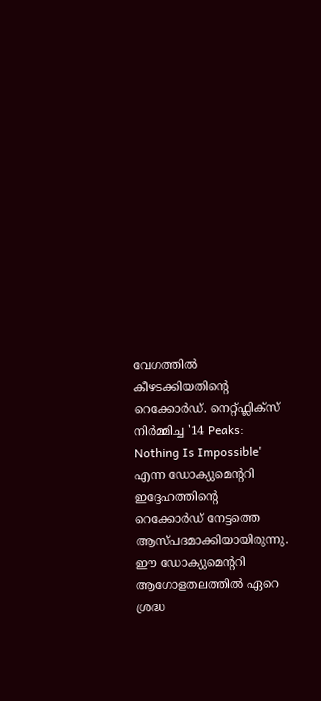വേഗത്തിൽ കീഴടക്കിയതിന്‍റെ റെക്കോർഡ്. നെറ്റ്ഫ്ലിക്സ് നിർമ്മിച്ച '14 Peaks: Nothing Is Impossible' എന്ന ഡോക്യുമെന്ററി ഇദ്ദേഹത്തിന്റെ റെക്കോർഡ് നേട്ടത്തെ ആസ്പദമാക്കിയായിരുന്നു. ഈ ഡോക്യുമെന്ററി ആഗോളതലത്തിൽ ഏറെ ശ്രദ്ധ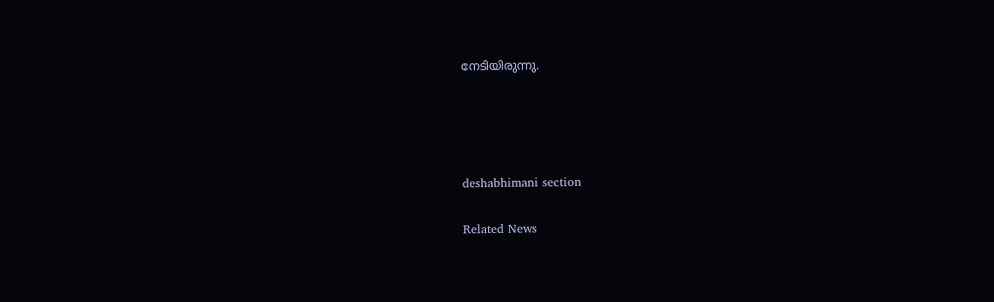നേടിയിരുന്നു.




deshabhimani section

Related News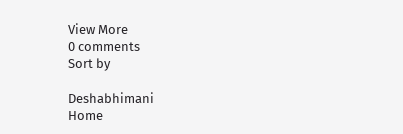View More
0 comments
Sort by

Deshabhimani
Home